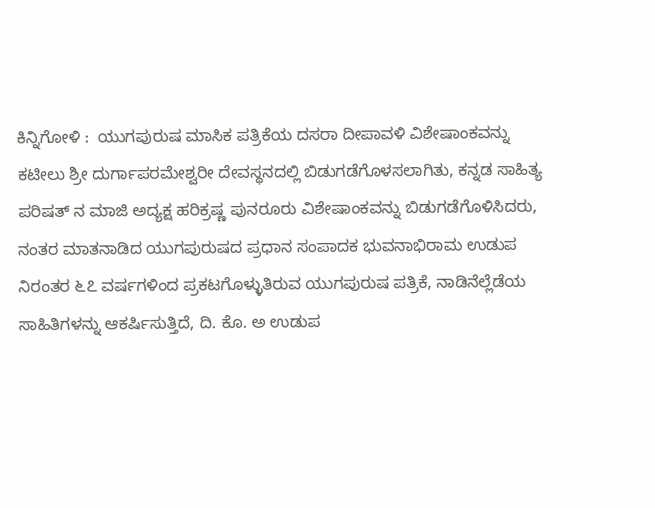ಕಿನ್ನಿಗೋಳಿ :  ಯುಗಪುರುಷ ಮಾಸಿಕ ಪತ್ರಿಕೆಯ ದಸರಾ ದೀಪಾವಳಿ ವಿಶೇಷಾಂಕವನ್ನು ಕಟೀಲು ಶ್ರೀ ದುರ್ಗಾಪರಮೇಶ್ವರೀ ದೇವಸ್ಥನದಲ್ಲಿ ಬಿಡುಗಡೆಗೊಳಸಲಾಗಿತು, ಕನ್ನಡ ಸಾಹಿತ್ಯ ಪರಿಷತ್ ನ ಮಾಜಿ ಅದ್ಯಕ್ಷ ಹರಿಕ್ರಷ್ಣ ಪುನರೂರು ವಿಶೇಷಾಂಕವನ್ನು ಬಿಡುಗಡೆಗೊಳಿಸಿದರು, ನಂತರ ಮಾತನಾಡಿದ ಯುಗಪುರುಷದ ಪ್ರಧಾನ ಸಂಪಾದಕ ಭುವನಾಭಿರಾಮ ಉಡುಪ ನಿರಂತರ ೬೭ ವರ್ಷಗಳಿಂದ ಪ್ರಕಟಗೊಳ್ಳುತಿರುವ ಯುಗಪುರುಷ ಪತ್ರಿಕೆ, ನಾಡಿನೆಲ್ಲೆಡೆಯ ಸಾಹಿತಿಗಳನ್ನು ಆಕರ್ಷಿಸುತ್ತಿದೆ, ದಿ. ಕೊ. ಅ ಉಡುಪ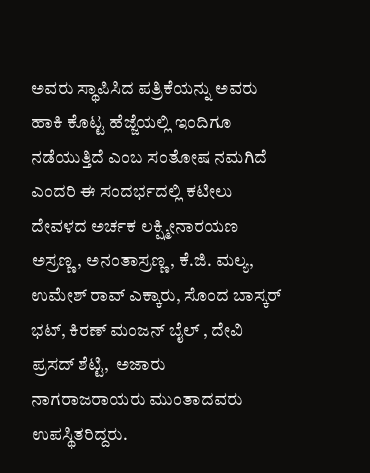ಅವರು ಸ್ಥಾಪಿಸಿದ ಪತ್ರಿಕೆಯನ್ನು ಅವರು ಹಾಕಿ ಕೊಟ್ಟ ಹೆಜ್ಜೆಯಲ್ಲಿ ಇಂದಿಗೂ ನಡೆಯುತ್ತಿದೆ ಎಂಬ ಸಂತೋಷ ನಮಗಿದೆ ಎಂದರಿ ಈ ಸಂದರ್ಭದಲ್ಲಿ ಕಟೀಲು ದೇವಳದ ಅರ್ಚಕ ಲಕ್ಷ್ಮೀನಾರಯಣ ಅಸ್ರಣ್ಣ, ಅನಂತಾಸ್ರಣ್ಣ, ಕೆ.ಜಿ. ಮಲ್ಯ, ಉಮೇಶ್ ರಾವ್ ಎಕ್ಕಾರು, ಸೊಂದ ಬಾಸ್ಕರ್ ಭಟ್, ಕಿರಣ್ ಮಂಜನ್ ಬೈಲ್ , ದೇವಿ ಪ್ರಸದ್ ಶೆಟ್ಟಿ,  ಅಜಾರು ನಾಗರಾಜರಾಯರು ಮುಂತಾದವರು ಉಪಸ್ಥಿತರಿದ್ದರು.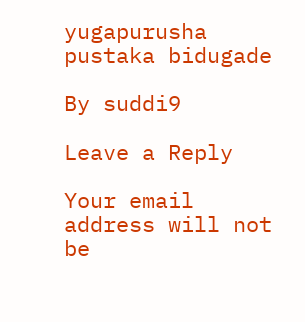yugapurusha pustaka bidugade

By suddi9

Leave a Reply

Your email address will not be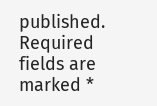published. Required fields are marked *